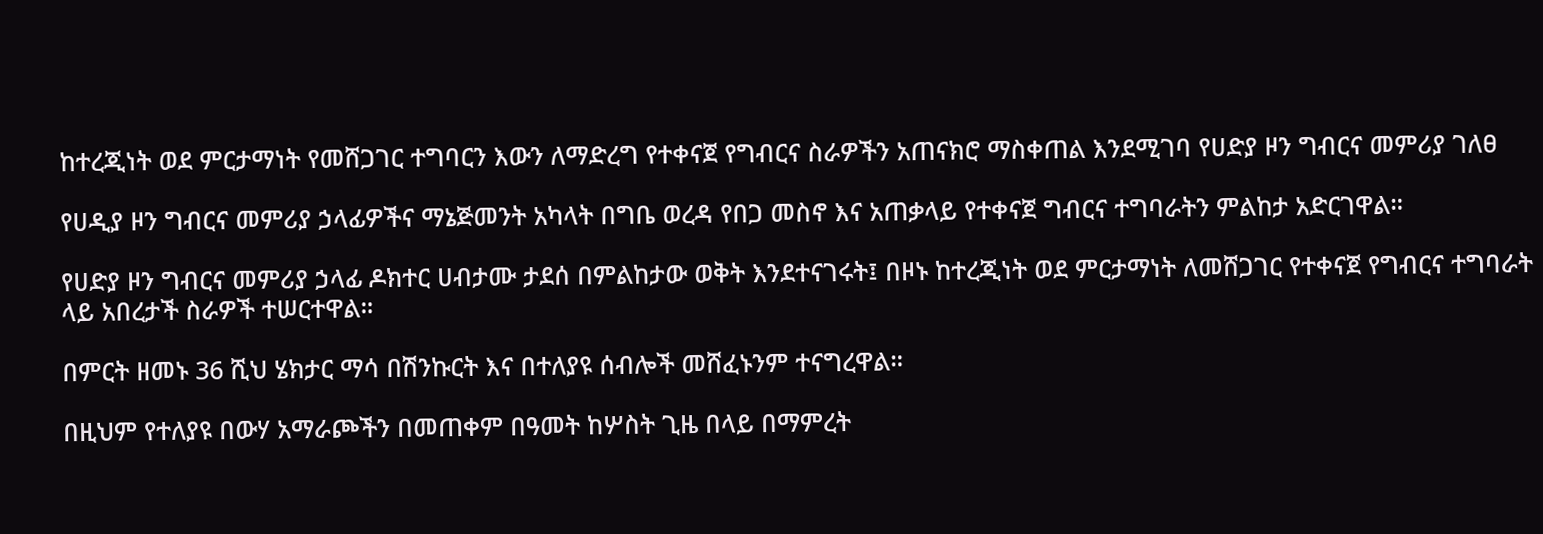ከተረጂነት ወደ ምርታማነት የመሸጋገር ተግባርን እውን ለማድረግ የተቀናጀ የግብርና ስራዎችን አጠናክሮ ማስቀጠል እንደሚገባ የሀድያ ዞን ግብርና መምሪያ ገለፀ

የሀዲያ ዞን ግብርና መምሪያ ኃላፊዎችና ማኔጅመንት አካላት በግቤ ወረዳ የበጋ መስኖ እና አጠቃላይ የተቀናጀ ግብርና ተግባራትን ምልከታ አድርገዋል።

የሀድያ ዞን ግብርና መምሪያ ኃላፊ ዶክተር ሀብታሙ ታደሰ በምልከታው ወቅት እንደተናገሩት፤ በዞኑ ከተረጂነት ወደ ምርታማነት ለመሸጋገር የተቀናጀ የግብርና ተግባራት ላይ አበረታች ስራዎች ተሠርተዋል።

በምርት ዘመኑ 36 ሺህ ሄክታር ማሳ በሽንኩርት እና በተለያዩ ሰብሎች መሸፈኑንም ተናግረዋል።

በዚህም የተለያዩ በውሃ አማራጮችን በመጠቀም በዓመት ከሦስት ጊዜ በላይ በማምረት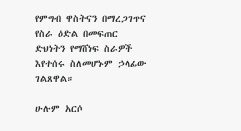የምግብ ዋስትናን በማረጋገጥና የስራ ዕድል በመፍጠር ድህነትን የማሸነፍ ስራዎች እየተሰሩ ስለመሆኑም ኃላፊው ገልጸዋል።

ሁሉም አርሶ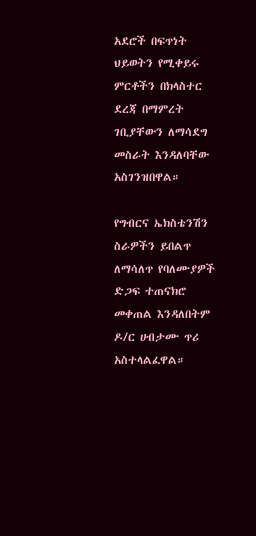አደሮች በፍጥነት ህይወትን የሚቀይሩ ምርቶችን በክላስተር ደረጃ በማምረት ገቢያቸውን ለማሳደግ መስራት እንዳለባቸው አስገንዝበዋል።

የግብርና ኤክስቴንሽን ስራዎችን ይበልጥ ለማሳለጥ የባለሙያዎች ድጋፍ ተጠናክሮ መቀጠል እንዳለበትም ዶ/ር ሀብታሙ ጥሪ አስተላልፈዋል።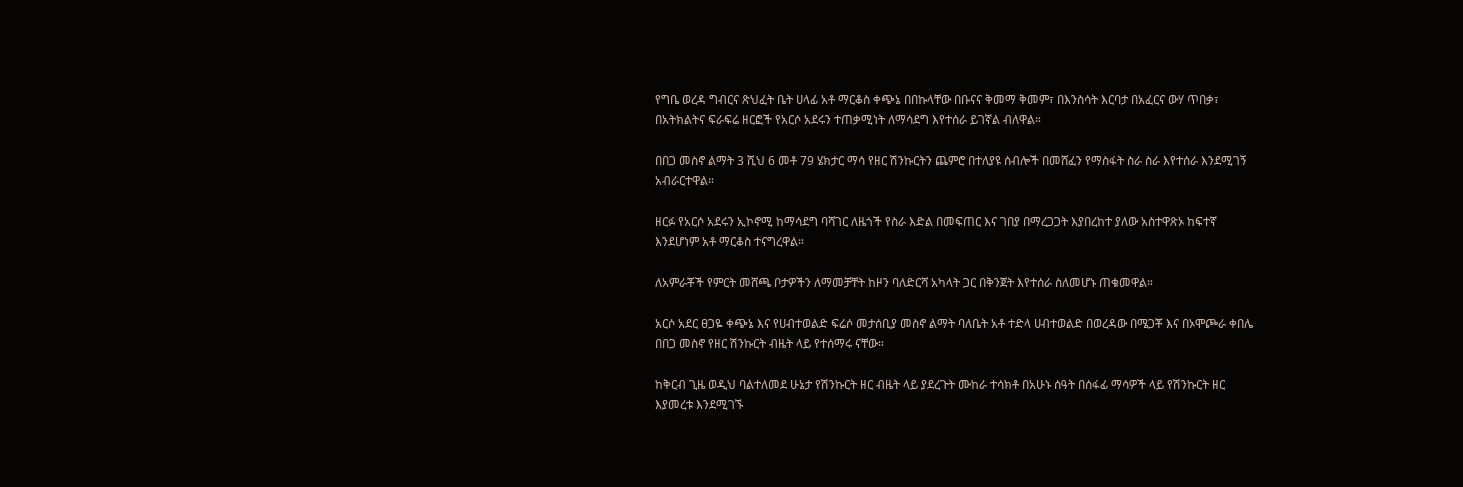የግቤ ወረዳ ግብርና ጽህፈት ቤት ሀላፊ አቶ ማርቆስ ቀጭኔ በበኩላቸው በቡናና ቅመማ ቅመም፣ በእንስሳት እርባታ በአፈርና ውሃ ጥበቃ፣ በአትክልትና ፍራፍሬ ዘርፎች የአርሶ አደሩን ተጠቃሚነት ለማሳደግ እየተሰራ ይገኛል ብለዋል።

በበጋ መስኖ ልማት 3 ሺህ 6 መቶ 79 ሄክታር ማሳ የዘር ሽንኩርትን ጨምሮ በተለያዩ ሰብሎች በመሸፈን የማስፋት ስራ ስራ እየተሰራ እንደሚገኝ አብራርተዋል።

ዘርፉ የአርሶ አደሩን ኢኮኖሚ ከማሳደግ ባሻገር ለዜጎች የስራ እድል በመፍጠር እና ገበያ በማረጋጋት እያበረከተ ያለው አስተዋጽኦ ከፍተኛ እንደሆነም አቶ ማርቆስ ተናግረዋል።

ለአምራቾች የምርት መሸጫ ቦታዎችን ለማመቻቸት ከዞን ባለድርሻ አካላት ጋር በቅንጀት እየተሰራ ስለመሆኑ ጠቁመዋል።

አርሶ አደር ፀጋዬ ቀጭኔ እና የሀብተወልድ ፍሬሶ መታሰቢያ መስኖ ልማት ባለቤት አቶ ተድላ ሀብተወልድ በወረዳው በሜጋቾ እና በኦሞጮራ ቀበሌ በበጋ መስኖ የዘር ሽንኩርት ብዜት ላይ የተሰማሩ ናቸው።

ከቅርብ ጊዜ ወዲህ ባልተለመደ ሁኔታ የሽንኩርት ዘር ብዜት ላይ ያደረጉት ሙከራ ተሳክቶ በአሁኑ ሰዓት በሰፋፊ ማሳዎች ላይ የሽንኩርት ዘር እያመረቱ እንደሚገኙ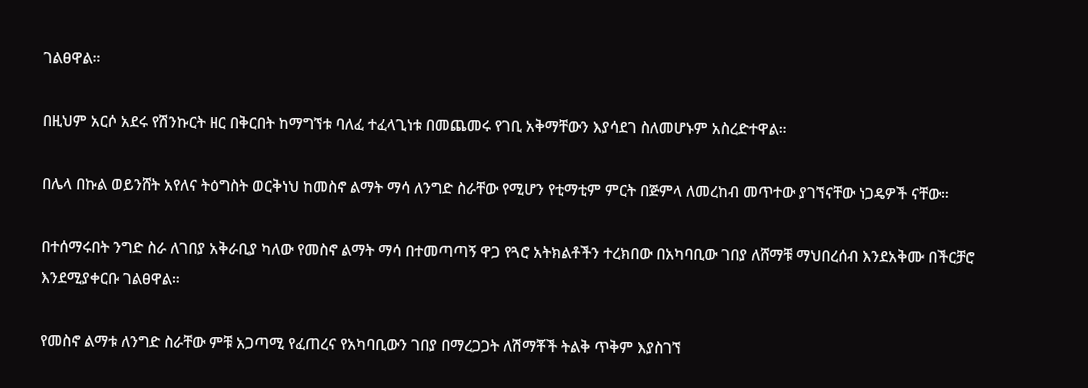ገልፀዋል።

በዚህም አርሶ አደሩ የሽንኩርት ዘር በቅርበት ከማግኘቱ ባለፈ ተፈላጊነቱ በመጨመሩ የገቢ አቅማቸውን እያሳደገ ስለመሆኑም አስረድተዋል።

በሌላ በኩል ወይንሸት አየለና ትዕግስት ወርቅነህ ከመስኖ ልማት ማሳ ለንግድ ስራቸው የሚሆን የቲማቲም ምርት በጅምላ ለመረከብ መጥተው ያገኘናቸው ነጋዴዎች ናቸው።

በተሰማሩበት ንግድ ስራ ለገበያ አቅራቢያ ካለው የመስኖ ልማት ማሳ በተመጣጣኝ ዋጋ የጓሮ አትክልቶችን ተረክበው በአካባቢው ገበያ ለሸማቹ ማህበረሰብ እንደአቅሙ በችርቻሮ እንደሚያቀርቡ ገልፀዋል።

የመስኖ ልማቱ ለንግድ ስራቸው ምቹ አጋጣሚ የፈጠረና የአካባቢውን ገበያ በማረጋጋት ለሽማቾች ትልቅ ጥቅም እያስገኘ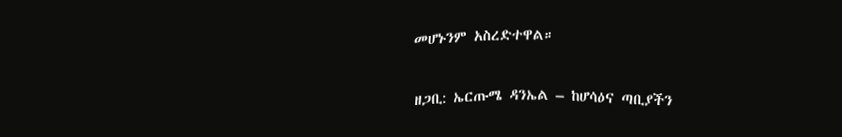መሆኑንም አስረድተዋል።

ዘጋቢ: ኤርጡሜ ዳንኤል – ከሆሳዕና ጣቢያችን